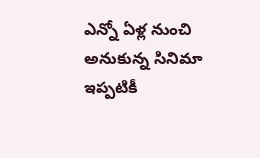ఎన్నో ఏళ్ల నుంచి అనుకున్న సినిమా ఇప్పటికీ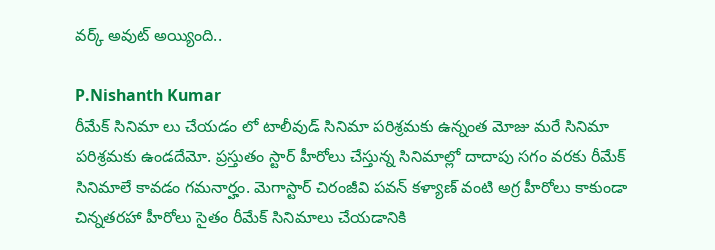వర్క్ అవుట్ అయ్యింది..

P.Nishanth Kumar
రీమేక్ సినిమా లు చేయడం లో టాలీవుడ్ సినిమా పరిశ్రమకు ఉన్నంత మోజు మరే సినిమా పరిశ్రమకు ఉండదేమో. ప్రస్తుతం స్టార్ హీరోలు చేస్తున్న సినిమాల్లో దాదాపు సగం వరకు రీమేక్ సినిమాలే కావడం గమనార్హం. మెగాస్టార్ చిరంజీవి పవన్ కళ్యాణ్ వంటి అగ్ర హీరోలు కాకుండా చిన్నతరహా హీరోలు సైతం రీమేక్ సినిమాలు చేయడానికి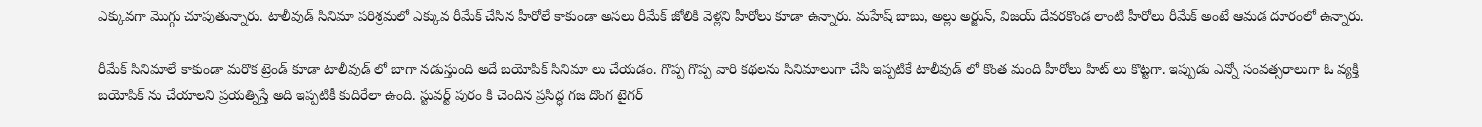ఎక్కువగా మొగ్గు చూపుతున్నారు. టాలీవుడ్ సినిమా పరిశ్రమలో ఎక్కువ రీమేక్ చేసిన హీరోలే కాకుండా అసలు రీమేక్ జోలికి వెళ్లని హీరోలు కూడా ఉన్నారు. మహేష్ బాబు, అల్లు అర్జున్, విజయ్ దేవరకొండ లాంటి హీరోలు రీమేక్ అంటే ఆమడ దూరంలో ఉన్నారు.

రీమేక్ సినిమాలే కాకుండా మరొక ట్రెండ్ కూడా టాలీవుడ్ లో బాగా నడుస్తుంది అదే బయోపిక్ సినిమా లు చేయడం. గొప్ప గొప్ప వారి కథలను సినిమాలుగా చేసి ఇప్పటికే టాలీవుడ్ లో కొంత మంది హీరోలు హిట్ లు కొట్టగా. ఇప్పుడు ఎన్నో సంవత్సరాలుగా ఓ వ్యక్తి బయోపిక్ ను చేయాలని ప్రయత్నిస్తే అది ఇప్పటికీ కుదిరేలా ఉంది. స్టువర్ట్ పురం కి చెందిన ప్రసిద్ధ గజ దొంగ టైగర్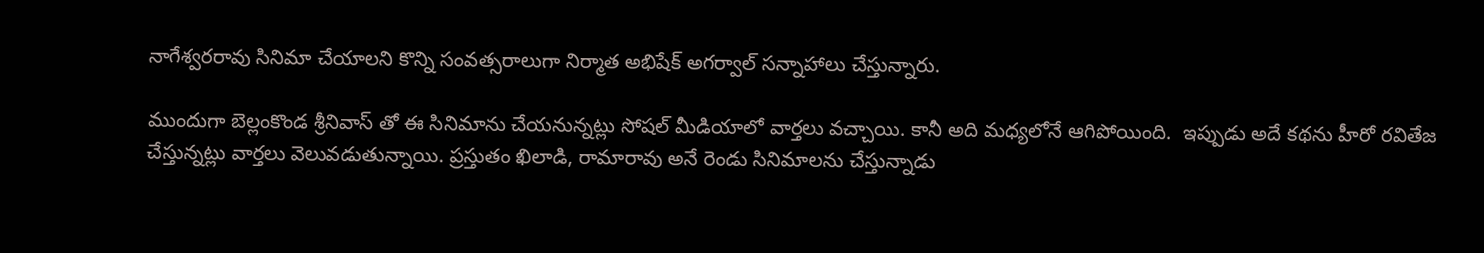నాగేశ్వరరావు సినిమా చేయాలని కొన్ని సంవత్సరాలుగా నిర్మాత అభిషేక్ అగర్వాల్ సన్నాహాలు చేస్తున్నారు.

ముందుగా బెల్లంకొండ శ్రీనివాస్ తో ఈ సినిమాను చేయనున్నట్లు సోషల్ మీడియాలో వార్తలు వచ్చాయి. కానీ అది మధ్యలోనే ఆగిపోయింది.  ఇప్పుడు అదే కథను హీరో రవితేజ చేస్తున్నట్లు వార్తలు వెలువడుతున్నాయి. ప్రస్తుతం ఖిలాడి, రామారావు అనే రెండు సినిమాలను చేస్తున్నాడు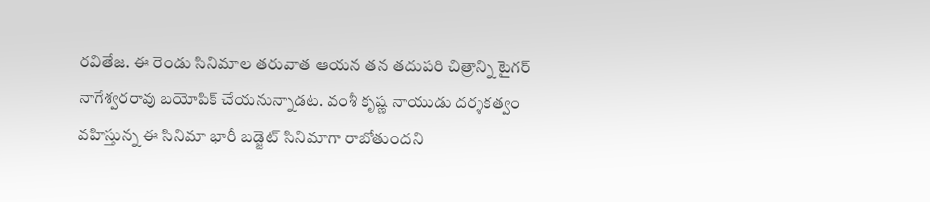రవితేజ. ఈ రెండు సినిమాల తరువాత ఆయన తన తదుపరి చిత్రాన్ని టైగర్ నాగేశ్వరరావు బయోపిక్ చేయనున్నాడట. వంశీ కృష్ణ నాయుడు దర్శకత్వం వహిస్తున్న ఈ సినిమా భారీ బడ్జెట్ సినిమాగా రాబోతుందని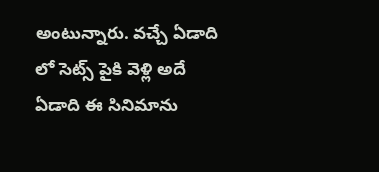అంటున్నారు. వచ్చే ఏడాది లో సెట్స్ పైకి వెళ్లి అదే ఏడాది ఈ సినిమాను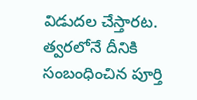విడుదల చేస్తారట. త్వరలోనే దీనికి సంబంధించిన పూర్తి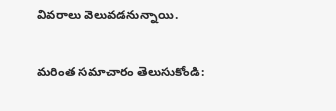వివరాలు వెలువడనున్నాయి.

మరింత సమాచారం తెలుసుకోండి: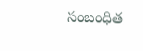సంబంధిత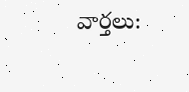వార్తలు: